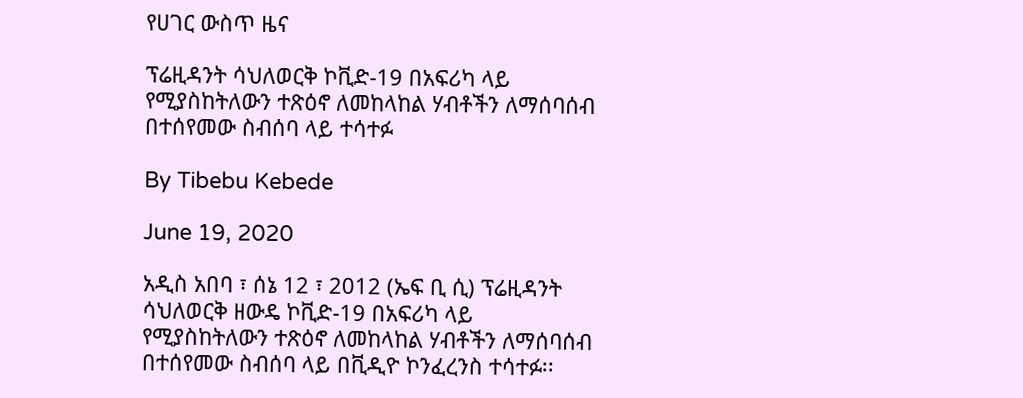የሀገር ውስጥ ዜና

ፕሬዚዳንት ሳህለወርቅ ኮቪድ-19 በአፍሪካ ላይ የሚያስከትለውን ተጽዕኖ ለመከላከል ሃብቶችን ለማሰባሰብ በተሰየመው ስብሰባ ላይ ተሳተፉ

By Tibebu Kebede

June 19, 2020

አዲስ አበባ ፣ ሰኔ 12 ፣ 2012 (ኤፍ ቢ ሲ) ፕሬዚዳንት ሳህለወርቅ ዘውዴ ኮቪድ-19 በአፍሪካ ላይ የሚያስከትለውን ተጽዕኖ ለመከላከል ሃብቶችን ለማሰባሰብ በተሰየመው ስብሰባ ላይ በቪዲዮ ኮንፈረንስ ተሳተፉ፡፡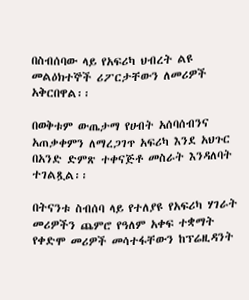በስብሰባው ላይ የአፍሪካ ህብረት ልዩ መልዕክተኞች ሪፖርታቸውን ለመሪዎች አቅርበዋል፡፡

በወቅቱም ውጤታማ የሀብት አሰባሰብንና አጠቃቀምን ለማረጋገጥ አፍሪካ እንደ አህጉር በአንድ ድምጽ ተቀናጅቶ መስራት እንዳለባት ተገልጿል፡፡

በትናንቱ ስብሰባ ላይ የተለያዩ የአፍሪካ ሃገራት መሪዎችን ጨምሮ የዓለም አቀፍ ተቋማት የቀድሞ መሪዎች መሳተፋቸውን ከፕሬዚዳንት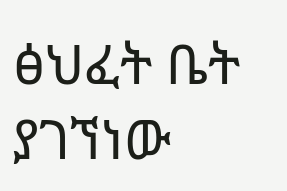ፅህፈት ቤት ያገኘነው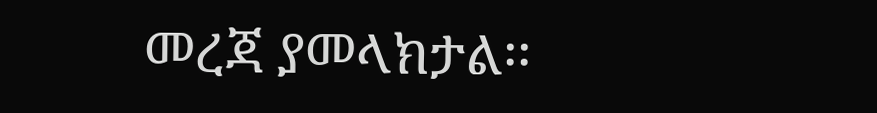መረጃ ያመላክታል፡፡